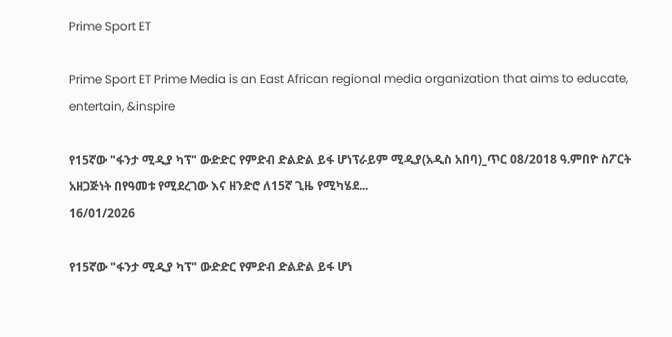Prime Sport ET

Prime Sport ET Prime Media is an East African regional media organization that aims to educate, entertain, &inspire

የ15ኛው "ፋንታ ሚዲያ ካፕ" ውድድር የምድብ ድልድል ይፋ ሆነፕራይም ሚዲያ(አዲስ አበባ)_ጥር 08/2018 ዓ.ምበዮ ስፖርት አዘጋጅነት በየዓመቱ የሚደረገው እና ዘንድሮ ለ15ኛ ጊዜ የሚካሄደ...
16/01/2026

የ15ኛው "ፋንታ ሚዲያ ካፕ" ውድድር የምድብ ድልድል ይፋ ሆነ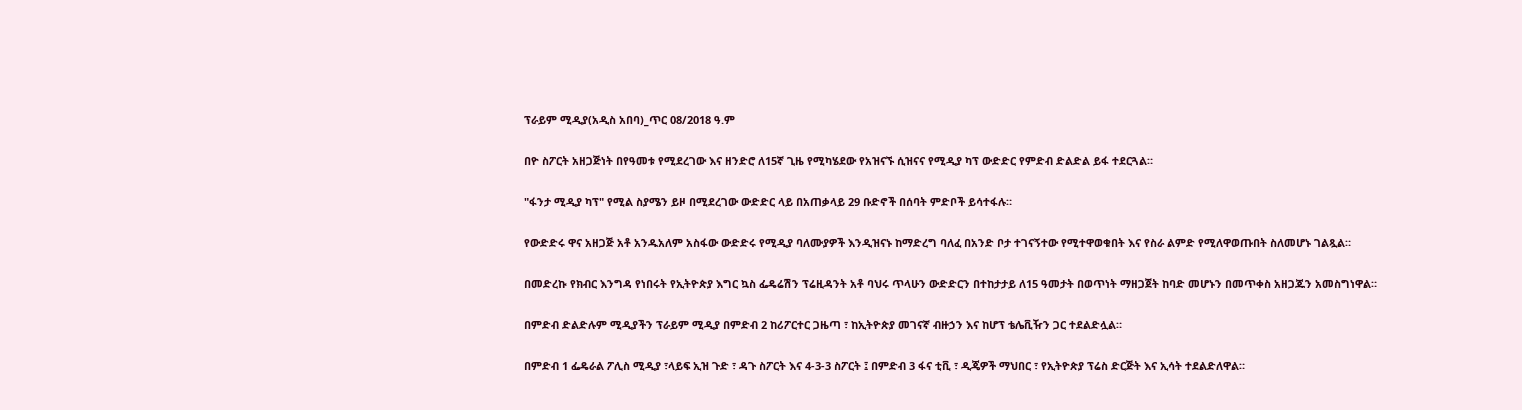ፕራይም ሚዲያ(አዲስ አበባ)_ጥር 08/2018 ዓ.ም

በዮ ስፖርት አዘጋጅነት በየዓመቱ የሚደረገው እና ዘንድሮ ለ15ኛ ጊዜ የሚካሄደው የአዝናኙ ሲዝናና የሚዲያ ካፕ ውድድር የምድብ ድልድል ይፋ ተደርጓል።

"ፋንታ ሚዲያ ካፕ" የሚል ስያሜን ይዞ በሚደረገው ውድድር ላይ በአጠቃላይ 29 ቡድኖች በሰባት ምድቦች ይሳተፋሉ።

የውድድሩ ዋና አዘጋጅ አቶ አንዱአለም አስፋው ውድድሩ የሚዲያ ባለሙያዎች እንዲዝናኑ ከማድረግ ባለፈ በአንድ ቦታ ተገናኝተው የሚተዋወቁበት እና የስራ ልምድ የሚለዋወጡበት ስለመሆኑ ገልጿል።

በመድረኩ የክብር እንግዳ የነበሩት የኢትዮጵያ እግር ኳስ ፌዴሬሽን ፕሬዚዳንት አቶ ባህሩ ጥላሁን ውድድርን በተከታታይ ለ15 ዓመታት በወጥነት ማዘጋጀት ከባድ መሆኑን በመጥቀስ አዘጋጁን አመስግነዋል።

በምድብ ድልድሉም ሚዲያችን ፕራይም ሚዲያ በምድብ 2 ከሪፖርተር ጋዜጣ ፣ ከኢትዮጵያ መገናኛ ብዙኃን እና ከሆፕ ቴሌቪዥን ጋር ተደልድሏል።

በምድብ 1 ፌዴራል ፖሊስ ሚዲያ ፣ላይፍ ኢዝ ጉድ ፣ ዳጉ ስፖርት እና 4-3-3 ስፖርት ፤ በምድብ 3 ፋና ቲቪ ፣ ዲጄዎች ማህበር ፣ የኢትዮጵያ ፕሬስ ድርጅት እና ኢሳት ተደልድለዋል።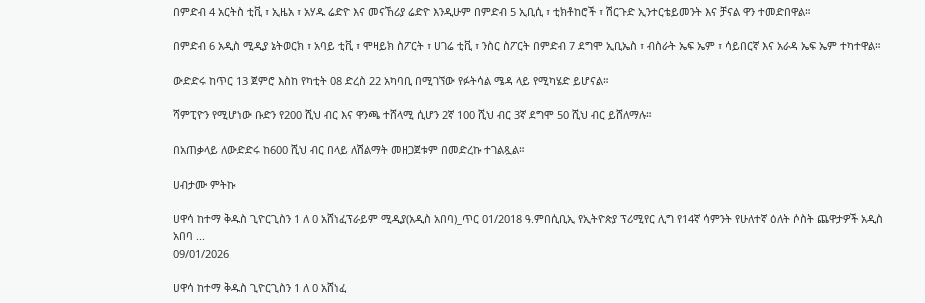በምድብ 4 አርትስ ቲቪ ፣ ኢዜአ ፣ አሃዱ ሬድዮ እና መናኸሪያ ሬድዮ እንዲሁም በምድብ 5 ኢቢሲ ፣ ቲክቶከሮች ፣ ሽርጉድ ኢንተርቴይመንት እና ቻናል ዋን ተመድበዋል።

በምድብ 6 አዲስ ሚዲያ ኔትወርክ ፣ አባይ ቲቪ ፣ ሞዛይክ ስፖርት ፣ ሀገሬ ቲቪ ፣ ንስር ስፖርት በምድብ 7 ደግሞ ኢቢኤስ ፣ ብስራት ኤፍ ኤም ፣ ሳይበርኛ እና አራዳ ኤፍ ኤም ተካተዋል።

ውድድሩ ከጥር 13 ጀምሮ እስከ የካቲት 08 ድረስ 22 አካባቢ በሚገኘው የፉትሳል ሜዳ ላይ የሚካሄድ ይሆናል።

ሻምፒዮን የሚሆነው ቡድን የ200 ሺህ ብር እና ዋንጫ ተሸላሚ ሲሆን 2ኛ 100 ሺህ ብር 3ኛ ደግሞ 50 ሺህ ብር ይሸለማሉ።

በአጠቃላይ ለውድድሩ ከ600 ሺህ ብር በላይ ለሽልማት መዘጋጀቱም በመድረኩ ተገልጿል።

ሀብታሙ ምትኩ

ሀዋሳ ከተማ ቅዱስ ጊዮርጊስን 1 ለ 0 አሸነፈፕራይም ሚዲያ(አዲስ አበባ)_ጥር 01/2018 ዓ.ምበሲቢኢ የኢትዮጵያ ፕሪሚየር ሊግ የ14ኛ ሳምንት የሁለተኛ ዕለት ሶስት ጨዋታዎች አዲስ አበባ ...
09/01/2026

ሀዋሳ ከተማ ቅዱስ ጊዮርጊስን 1 ለ 0 አሸነፈ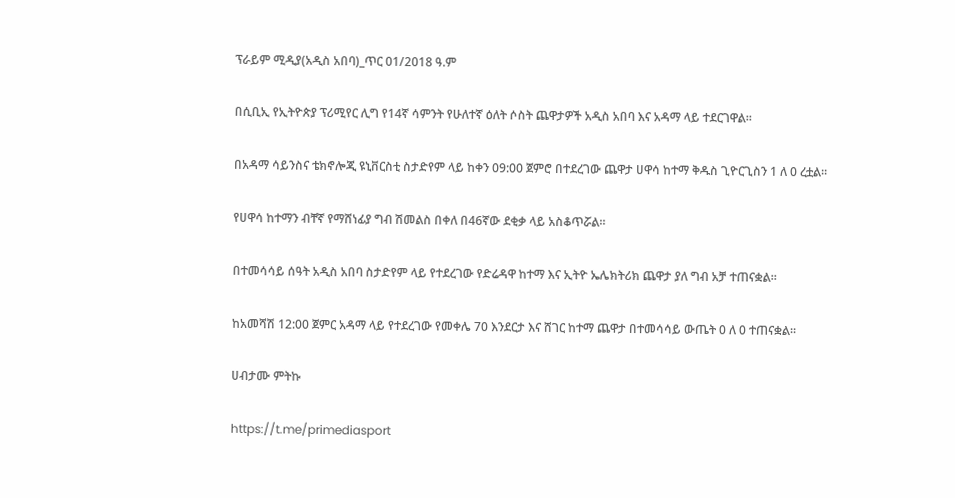ፕራይም ሚዲያ(አዲስ አበባ)_ጥር 01/2018 ዓ.ም

በሲቢኢ የኢትዮጵያ ፕሪሚየር ሊግ የ14ኛ ሳምንት የሁለተኛ ዕለት ሶስት ጨዋታዎች አዲስ አበባ እና አዳማ ላይ ተደርገዋል።

በአዳማ ሳይንስና ቴክኖሎጂ ዩኒቨርስቲ ስታድየም ላይ ከቀን 09:00 ጀምሮ በተደረገው ጨዋታ ሀዋሳ ከተማ ቅዱስ ጊዮርጊስን 1 ለ 0 ረቷል።

የሀዋሳ ከተማን ብቸኛ የማሸነፊያ ግብ ሽመልስ በቀለ በ46ኛው ደቂቃ ላይ አስቆጥሯል።

በተመሳሳይ ሰዓት አዲስ አበባ ስታድየም ላይ የተደረገው የድሬዳዋ ከተማ እና ኢትዮ ኤሌክትሪክ ጨዋታ ያለ ግብ አቻ ተጠናቋል።

ከአመሻሽ 12:00 ጀምር አዳማ ላይ የተደረገው የመቀሌ 70 እንደርታ እና ሸገር ከተማ ጨዋታ በተመሳሳይ ውጤት 0 ለ 0 ተጠናቋል።

ሀብታሙ ምትኩ

https://t.me/primediasport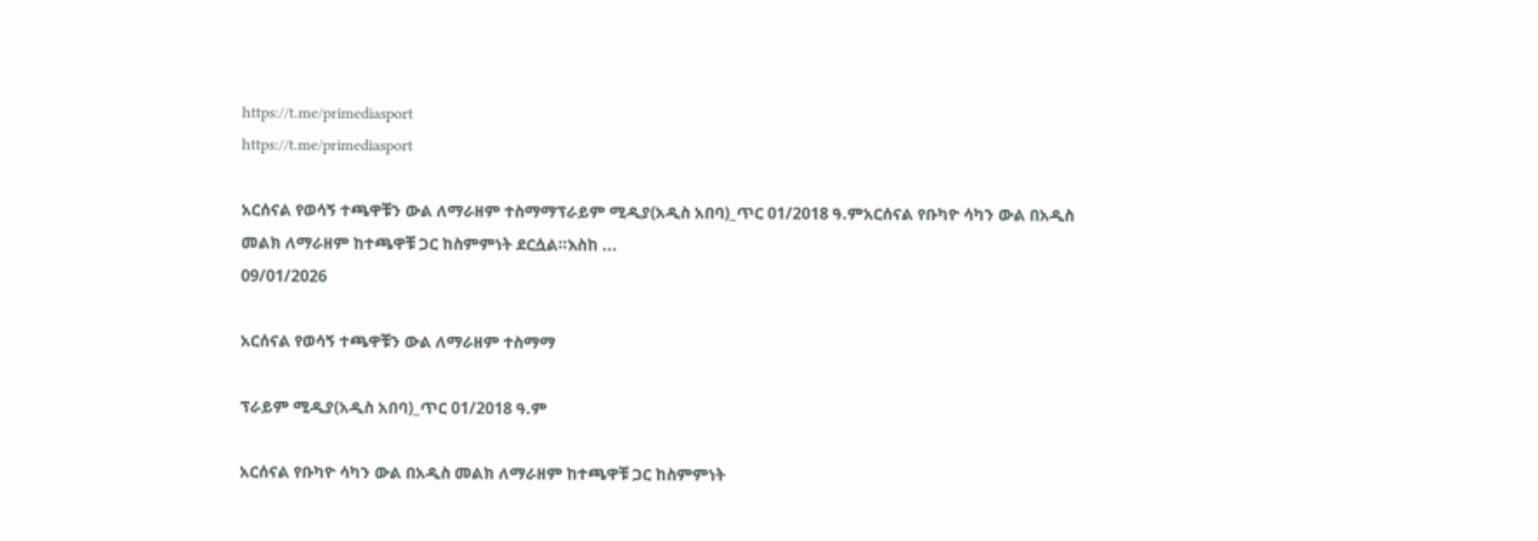https://t.me/primediasport
https://t.me/primediasport

አርሰናል የወሳኝ ተጫዋቹን ውል ለማራዘም ተስማማፕራይም ሚዲያ(አዲስ አበባ)_ጥር 01/2018 ዓ.ምአርሰናል የቡካዮ ሳካን ውል በአዲስ መልክ ለማራዘም ከተጫዋቹ ጋር ከስምምነት ደርሷል።እስከ ...
09/01/2026

አርሰናል የወሳኝ ተጫዋቹን ውል ለማራዘም ተስማማ

ፕራይም ሚዲያ(አዲስ አበባ)_ጥር 01/2018 ዓ.ም

አርሰናል የቡካዮ ሳካን ውል በአዲስ መልክ ለማራዘም ከተጫዋቹ ጋር ከስምምነት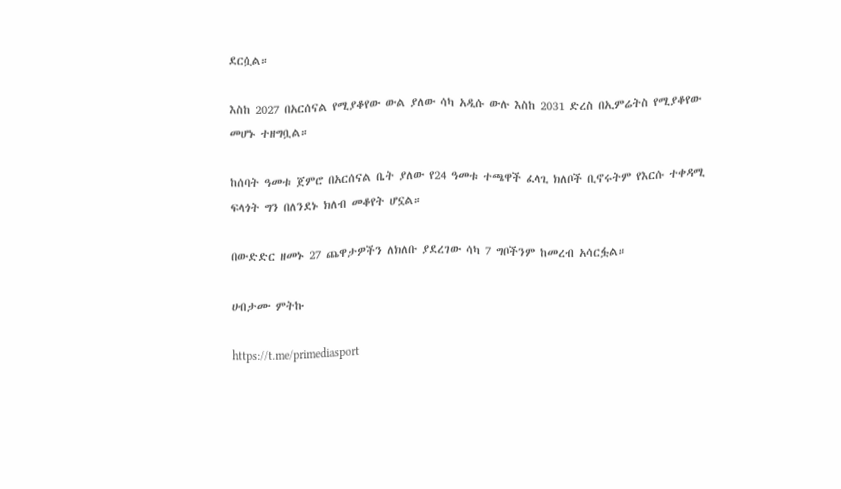ደርሷል።

እስከ 2027 በአርሰናል የሚያቆየው ውል ያለው ሳካ አዲሱ ውሉ እስከ 2031 ድረስ በኢምሬትስ የሚያቆየው መሆኑ ተዘግቧል።

ከሰባት ዓመቱ ጀምሮ በአርሰናል ቤት ያለው የ24 ዓመቱ ተጫዋች ፈላጊ ክለቦች ቢኖሩትም የእርሱ ተቀዳሚ ፍላጎት ግን በለንደኑ ክለብ መቆየት ሆኗል።

በውድድር ዘመኑ 27 ጨዋታዎችን ለክለቡ ያደረገው ሳካ 7 ግቦችንም ከመረብ አሳርፏል።

ሀብታሙ ምትኩ

https://t.me/primediasport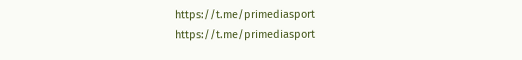https://t.me/primediasport
https://t.me/primediasport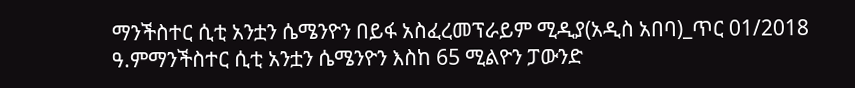ማንችስተር ሲቲ አንቷን ሴሜንዮን በይፋ አስፈረመፕራይም ሚዲያ(አዲስ አበባ)_ጥር 01/2018 ዓ.ምማንችስተር ሲቲ አንቷን ሴሜንዮን እስከ 65 ሚልዮን ፓውንድ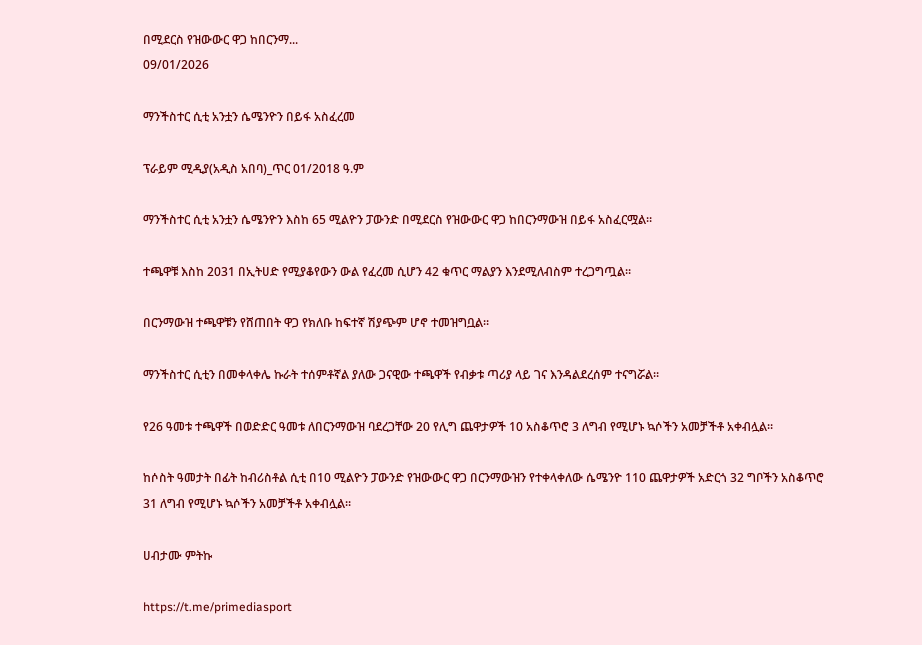በሚደርስ የዝውውር ዋጋ ከበርንማ...
09/01/2026

ማንችስተር ሲቲ አንቷን ሴሜንዮን በይፋ አስፈረመ

ፕራይም ሚዲያ(አዲስ አበባ)_ጥር 01/2018 ዓ.ም

ማንችስተር ሲቲ አንቷን ሴሜንዮን እስከ 65 ሚልዮን ፓውንድ በሚደርስ የዝውውር ዋጋ ከበርንማውዝ በይፋ አስፈርሟል።

ተጫዋቹ እስከ 2031 በኢትሀድ የሚያቆየውን ውል የፈረመ ሲሆን 42 ቁጥር ማልያን እንደሚለብስም ተረጋግጧል።

በርንማውዝ ተጫዋቹን የሸጠበት ዋጋ የክለቡ ከፍተኛ ሽያጭም ሆኖ ተመዝግቧል።

ማንችስተር ሲቲን በመቀላቀሌ ኩራት ተሰምቶኛል ያለው ጋናዊው ተጫዋች የብቃቱ ጣሪያ ላይ ገና እንዳልደረሰም ተናግሯል።

የ26 ዓመቱ ተጫዋች በወድድር ዓመቱ ለበርንማውዝ ባደረጋቸው 20 የሊግ ጨዋታዎች 10 አስቆጥሮ 3 ለግብ የሚሆኑ ኳሶችን አመቻችቶ አቀብሏል።

ከሶስት ዓመታት በፊት ከብሪስቶል ሲቲ በ10 ሚልዮን ፓውንድ የዝውውር ዋጋ በርንማውዝን የተቀላቀለው ሴሜንዮ 110 ጨዋታዎች አድርጎ 32 ግቦችን አስቆጥሮ 31 ለግብ የሚሆኑ ኳሶችን አመቻችቶ አቀብሏል።

ሀብታሙ ምትኩ

https://t.me/primediasport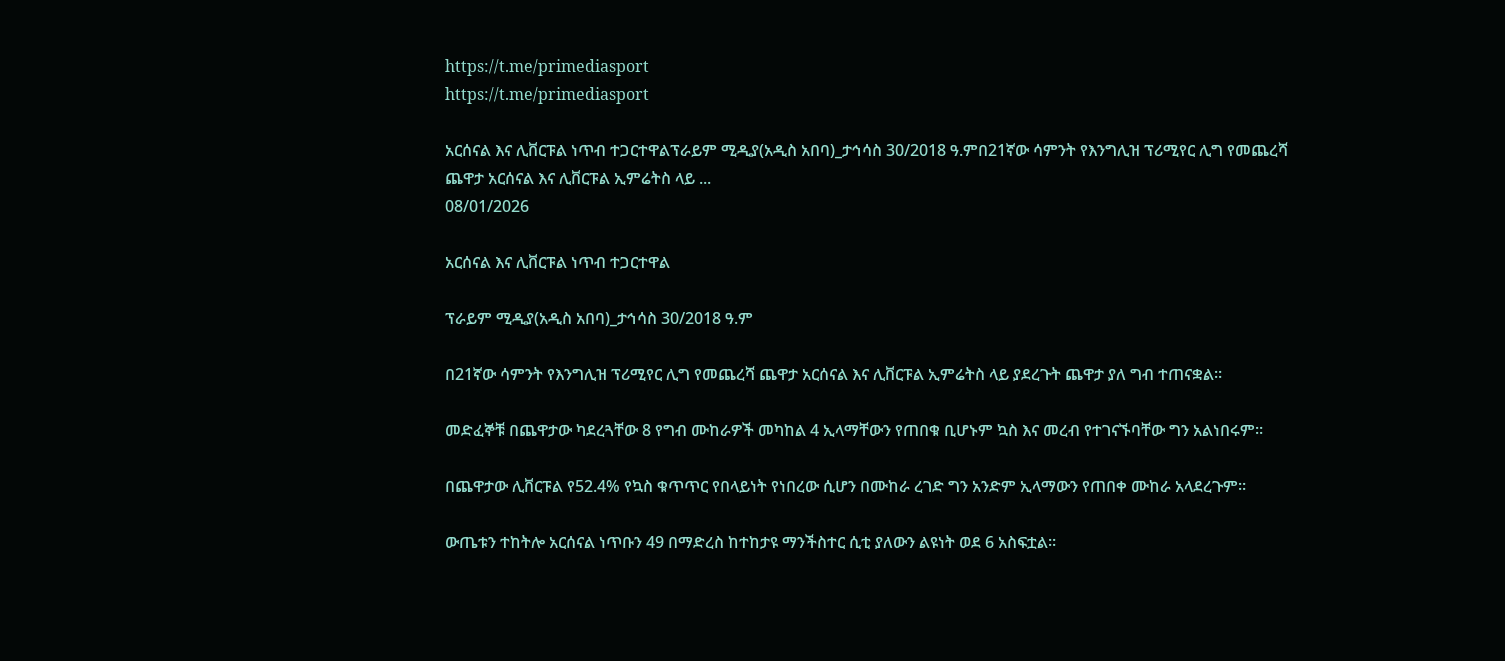https://t.me/primediasport
https://t.me/primediasport

አርሰናል እና ሊቨርፑል ነጥብ ተጋርተዋልፕራይም ሚዲያ(አዲስ አበባ)_ታኅሳስ 30/2018 ዓ.ምበ21ኛው ሳምንት የእንግሊዝ ፕሪሚየር ሊግ የመጨረሻ ጨዋታ አርሰናል እና ሊቨርፑል ኢምሬትስ ላይ ...
08/01/2026

አርሰናል እና ሊቨርፑል ነጥብ ተጋርተዋል

ፕራይም ሚዲያ(አዲስ አበባ)_ታኅሳስ 30/2018 ዓ.ም

በ21ኛው ሳምንት የእንግሊዝ ፕሪሚየር ሊግ የመጨረሻ ጨዋታ አርሰናል እና ሊቨርፑል ኢምሬትስ ላይ ያደረጉት ጨዋታ ያለ ግብ ተጠናቋል።

መድፈኞቹ በጨዋታው ካደረጓቸው 8 የግብ ሙከራዎች መካከል 4 ኢላማቸውን የጠበቁ ቢሆኑም ኳስ እና መረብ የተገናኙባቸው ግን አልነበሩም።

በጨዋታው ሊቨርፑል የ52.4% የኳስ ቁጥጥር የበላይነት የነበረው ሲሆን በሙከራ ረገድ ግን አንድም ኢላማውን የጠበቀ ሙከራ አላደረጉም።

ውጤቱን ተከትሎ አርሰናል ነጥቡን 49 በማድረስ ከተከታዩ ማንችስተር ሲቲ ያለውን ልዩነት ወደ 6 አስፍቷል።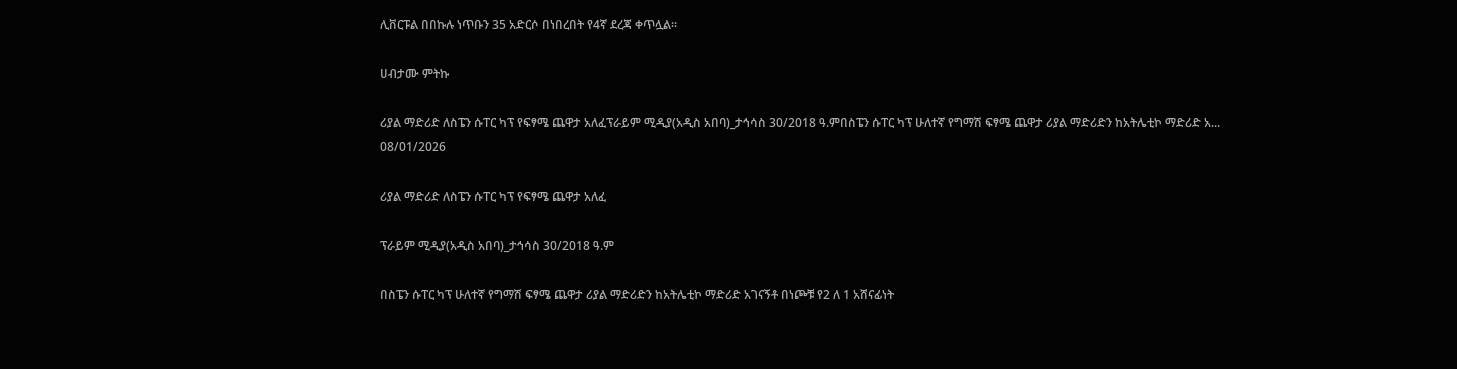ሊቨርፑል በበኩሉ ነጥቡን 35 አድርሶ በነበረበት የ4ኛ ደረጃ ቀጥሏል።

ሀብታሙ ምትኩ

ሪያል ማድሪድ ለስፔን ሱፐር ካፕ የፍፃሜ ጨዋታ አለፈፕራይም ሚዲያ(አዲስ አበባ)_ታኅሳስ 30/2018 ዓ.ምበስፔን ሱፐር ካፕ ሁለተኛ የግማሽ ፍፃሜ ጨዋታ ሪያል ማድሪድን ከአትሌቲኮ ማድሪድ አ...
08/01/2026

ሪያል ማድሪድ ለስፔን ሱፐር ካፕ የፍፃሜ ጨዋታ አለፈ

ፕራይም ሚዲያ(አዲስ አበባ)_ታኅሳስ 30/2018 ዓ.ም

በስፔን ሱፐር ካፕ ሁለተኛ የግማሽ ፍፃሜ ጨዋታ ሪያል ማድሪድን ከአትሌቲኮ ማድሪድ አገናኝቶ በነጮቹ የ2 ለ 1 አሸናፊነት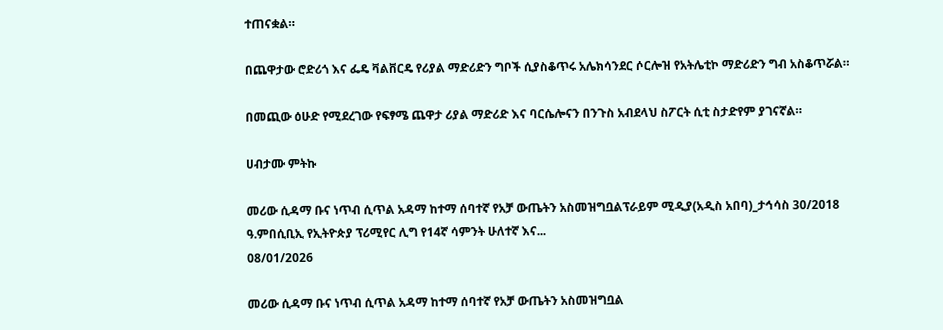ተጠናቋል።

በጨዋታው ሮድሪጎ እና ፌዴ ቫልቨርዴ የሪያል ማድሪድን ግቦች ሲያስቆጥሩ አሌክሳንደር ሶርሎዝ የአትሌቲኮ ማድሪድን ግብ አስቆጥሯል።

በመጪው ዕሁድ የሚደረገው የፍፃሜ ጨዋታ ሪያል ማድሪድ እና ባርሴሎናን በንጉስ አብደላህ ስፖርት ሲቲ ስታድየም ያገናኛል።

ሀብታሙ ምትኩ

መሪው ሲዳማ ቡና ነጥብ ሲጥል አዳማ ከተማ ሰባተኛ የአቻ ውጤትን አስመዝግቧልፕራይም ሚዲያ(አዲስ አበባ)_ታኅሳስ 30/2018 ዓ.ምበሲቢኢ የኢትዮጵያ ፕሪሚየር ሊግ የ14ኛ ሳምንት ሁለተኛ እና...
08/01/2026

መሪው ሲዳማ ቡና ነጥብ ሲጥል አዳማ ከተማ ሰባተኛ የአቻ ውጤትን አስመዝግቧል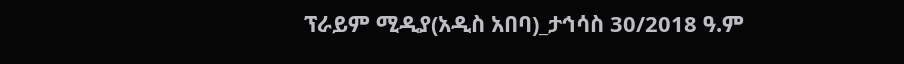ፕራይም ሚዲያ(አዲስ አበባ)_ታኅሳስ 30/2018 ዓ.ም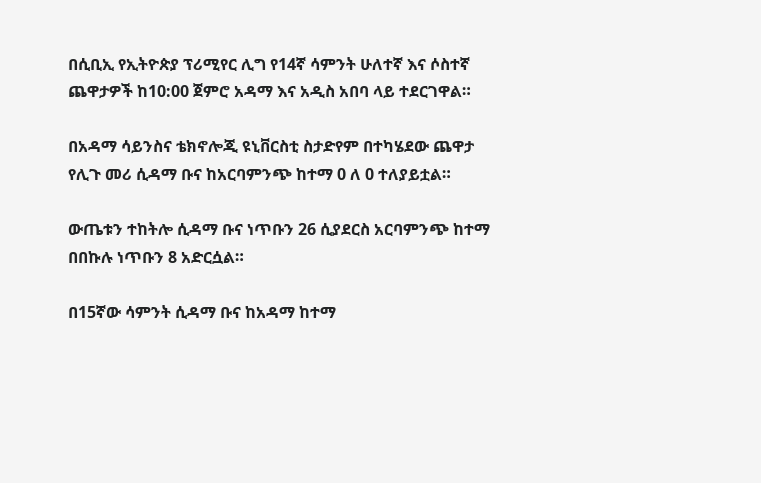በሲቢኢ የኢትዮጵያ ፕሪሚየር ሊግ የ14ኛ ሳምንት ሁለተኛ እና ሶስተኛ ጨዋታዎች ከ10:00 ጀምሮ አዳማ እና አዲስ አበባ ላይ ተደርገዋል።

በአዳማ ሳይንስና ቴክኖሎጂ ዩኒቨርስቲ ስታድየም በተካሄደው ጨዋታ የሊጉ መሪ ሲዳማ ቡና ከአርባምንጭ ከተማ 0 ለ 0 ተለያይቷል።

ውጤቱን ተከትሎ ሲዳማ ቡና ነጥቡን 26 ሲያደርስ አርባምንጭ ከተማ በበኩሉ ነጥቡን 8 አድርሷል።

በ15ኛው ሳምንት ሲዳማ ቡና ከአዳማ ከተማ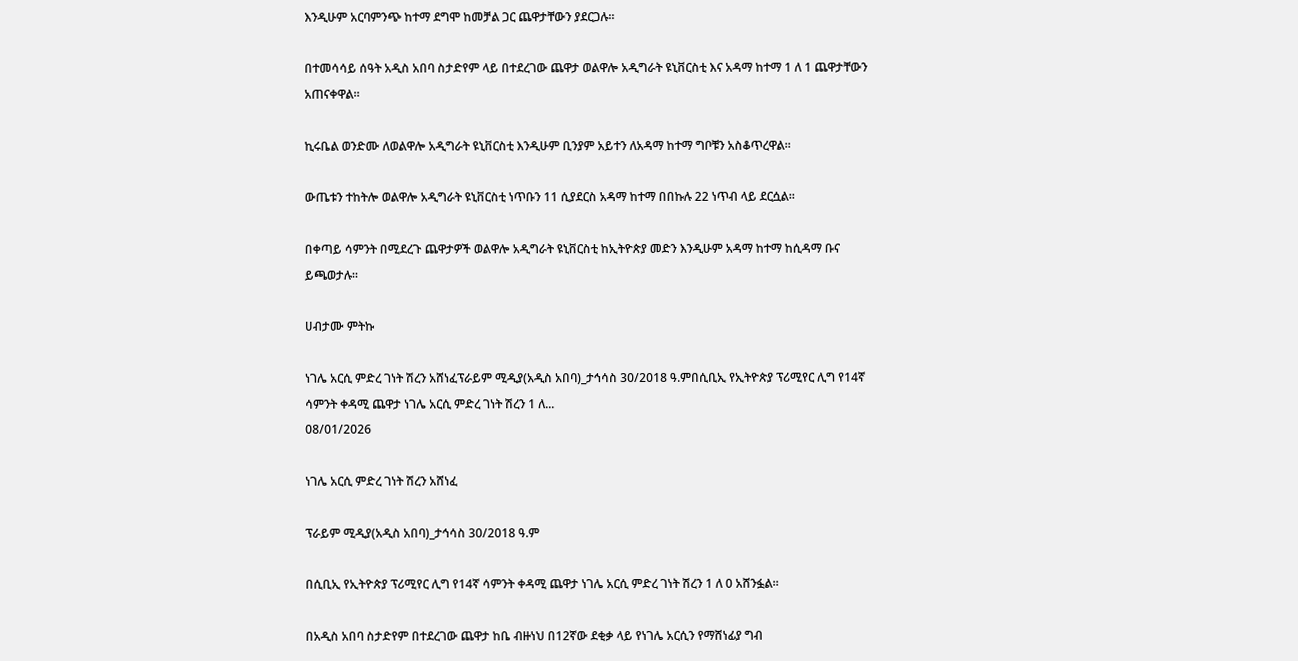እንዲሁም አርባምንጭ ከተማ ደግሞ ከመቻል ጋር ጨዋታቸውን ያደርጋሉ።

በተመሳሳይ ሰዓት አዲስ አበባ ስታድየም ላይ በተደረገው ጨዋታ ወልዋሎ አዲግራት ዩኒቨርስቲ እና አዳማ ከተማ 1 ለ 1 ጨዋታቸውን አጠናቀዋል።

ኪሩቤል ወንድሙ ለወልዋሎ አዲግራት ዩኒቨርስቲ እንዲሁም ቢንያም አይተን ለአዳማ ከተማ ግቦቹን አስቆጥረዋል።

ውጤቱን ተከትሎ ወልዋሎ አዲግራት ዩኒቨርስቲ ነጥቡን 11 ሲያደርስ አዳማ ከተማ በበኩሉ 22 ነጥብ ላይ ደርሷል።

በቀጣይ ሳምንት በሚደረጉ ጨዋታዎች ወልዋሎ አዲግራት ዩኒቨርስቲ ከኢትዮጵያ መድን እንዲሁም አዳማ ከተማ ከሲዳማ ቡና ይጫወታሉ።

ሀብታሙ ምትኩ

ነገሌ አርሲ ምድረ ገነት ሽረን አሸነፈፕራይም ሚዲያ(አዲስ አበባ)_ታኅሳስ 30/2018 ዓ.ምበሲቢኢ የኢትዮጵያ ፕሪሚየር ሊግ የ14ኛ ሳምንት ቀዳሚ ጨዋታ ነገሌ አርሲ ምድረ ገነት ሽረን 1 ለ...
08/01/2026

ነገሌ አርሲ ምድረ ገነት ሽረን አሸነፈ

ፕራይም ሚዲያ(አዲስ አበባ)_ታኅሳስ 30/2018 ዓ.ም

በሲቢኢ የኢትዮጵያ ፕሪሚየር ሊግ የ14ኛ ሳምንት ቀዳሚ ጨዋታ ነገሌ አርሲ ምድረ ገነት ሽረን 1 ለ 0 አሸንፏል።

በአዲስ አበባ ስታድየም በተደረገው ጨዋታ ከቤ ብዙነህ በ12ኛው ደቂቃ ላይ የነገሌ አርሲን የማሸነፊያ ግብ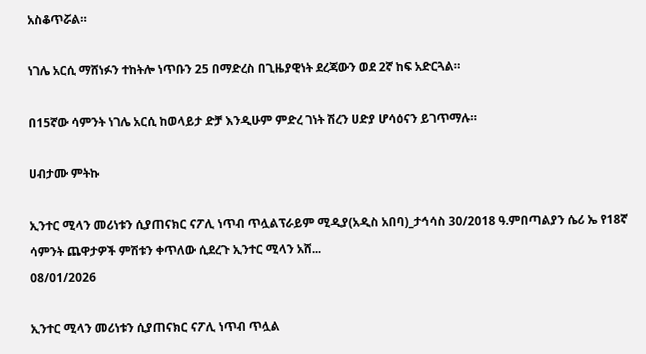አስቆጥሯል።

ነገሌ አርሲ ማሸነፉን ተከትሎ ነጥቡን 25 በማድረስ በጊዜያዊነት ደረጃውን ወደ 2ኛ ከፍ አድርጓል።

በ15ኛው ሳምንት ነገሌ አርሲ ከወላይታ ድቻ እንዲሁም ምድረ ገነት ሽረን ሀድያ ሆሳዕናን ይገጥማሉ።

ሀብታሙ ምትኩ

ኢንተር ሚላን መሪነቱን ሲያጠናክር ናፖሊ ነጥብ ጥሏልፕራይም ሚዲያ(አዲስ አበባ)_ታኅሳስ 30/2018 ዓ.ምበጣልያን ሴሪ ኤ የ18ኛ ሳምንት ጨዋታዎች ምሽቱን ቀጥለው ሲደረጉ ኢንተር ሚላን አሸ...
08/01/2026

ኢንተር ሚላን መሪነቱን ሲያጠናክር ናፖሊ ነጥብ ጥሏል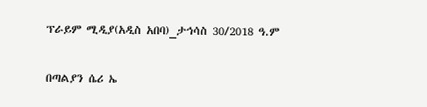ፕራይም ሚዲያ(አዲስ አበባ)_ታኅሳስ 30/2018 ዓ.ም

በጣልያን ሴሪ ኤ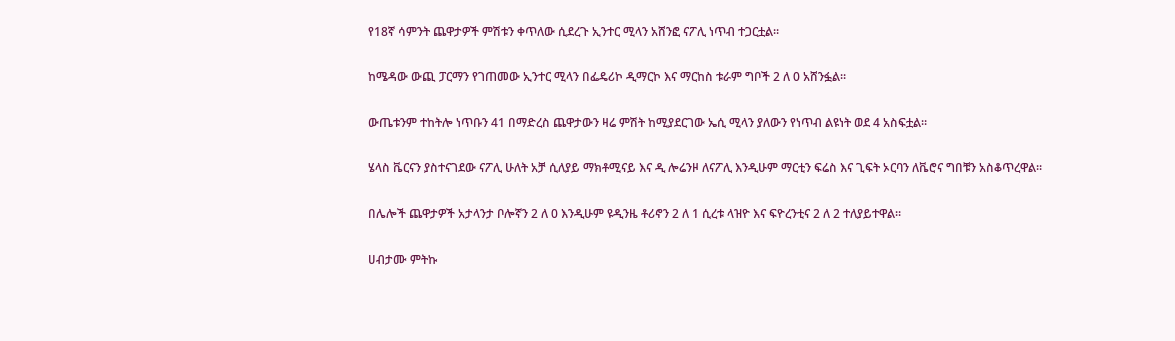የ18ኛ ሳምንት ጨዋታዎች ምሽቱን ቀጥለው ሲደረጉ ኢንተር ሚላን አሸንፎ ናፖሊ ነጥብ ተጋርቷል።

ከሜዳው ውጪ ፓርማን የገጠመው ኢንተር ሚላን በፌዴሪኮ ዲማርኮ እና ማርከስ ቱራም ግቦች 2 ለ 0 አሸንፏል።

ውጤቱንም ተከትሎ ነጥቡን 41 በማድረስ ጨዋታውን ዛሬ ምሽት ከሚያደርገው ኤሲ ሚላን ያለውን የነጥብ ልዩነት ወደ 4 አስፍቷል።

ሄላስ ቬርናን ያስተናገደው ናፖሊ ሁለት አቻ ሲለያይ ማክቶሚናይ እና ዲ ሎሬንዞ ለናፖሊ እንዲሁም ማርቲን ፍሬስ እና ጊፍት ኦርባን ለቬሮና ግበቹን አስቆጥረዋል።

በሌሎች ጨዋታዎች አታላንታ ቦሎኛን 2 ለ 0 እንዲሁም ዩዲንዜ ቶሪኖን 2 ለ 1 ሲረቱ ላዝዮ እና ፍዮረንቲና 2 ለ 2 ተለያይተዋል።

ሀብታሙ ምትኩ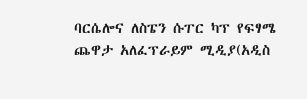ባርሴሎና ለስፔን ሱፐር ካፕ የፍፃሜ ጨዋታ አለፈፕራይም ሚዲያ(አዲስ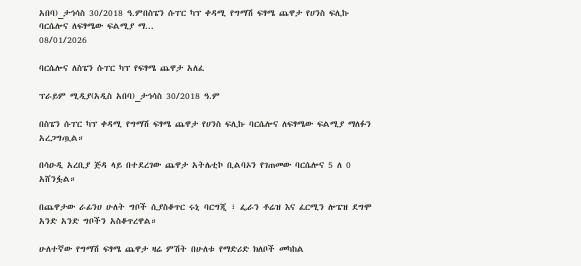አበባ)_ታኅሳስ 30/2018 ዓ.ምበስፔን ሱፐር ካፕ ቀዳሚ የግማሽ ፍፃሜ ጨዋታ የሀንስ ፍሊኩ ባርሴሎና ለፍፃሜው ፍልሚያ ማ...
08/01/2026

ባርሴሎና ለስፔን ሱፐር ካፕ የፍፃሜ ጨዋታ አለፈ

ፕራይም ሚዲያ(አዲስ አበባ)_ታኅሳስ 30/2018 ዓ.ም

በስፔን ሱፐር ካፕ ቀዳሚ የግማሽ ፍፃሜ ጨዋታ የሀንስ ፍሊኩ ባርሴሎና ለፍፃሜው ፍልሚያ ማለፉን አረጋግጧል።

በሳዑዲ አረቢያ ጅዳ ላይ በተደረገው ጨዋታ አትሌቲኮ ቢልባኦን የገጠመው ባርሴሎና 5 ለ 0 አሸንፏል።

በጨዋታው ራፊንሀ ሁለት ግቦች ሲያስቆጥር ሩኒ ባርግጂ ፣ ፌራን ቶሬዝ እና ፈርሚን ሎፔዝ ደግሞ አንድ አንድ ግቦችን አስቆጥረዋል።

ሁለተኛው የግማሽ ፍፃሜ ጨዋታ ዛሬ ምሽት በሁለቱ የማድሪድ ክለቦች መካከል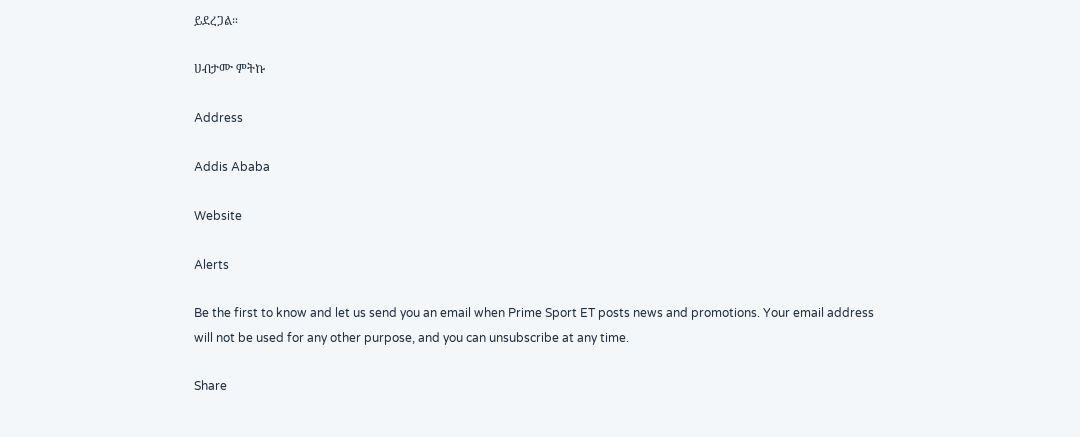ይደረጋል።

ሀብታሙ ምትኩ

Address

Addis Ababa

Website

Alerts

Be the first to know and let us send you an email when Prime Sport ET posts news and promotions. Your email address will not be used for any other purpose, and you can unsubscribe at any time.

Share